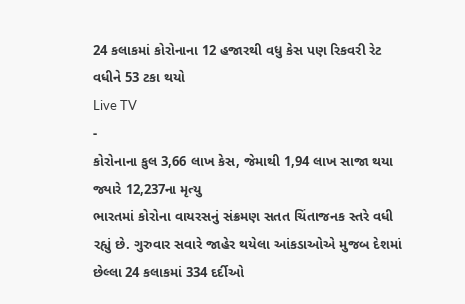24 કલાકમાં કોરોનાના 12 હજારથી વધુ કેસ પણ રિકવરી રેટ વધીને 53 ટકા થયો
Live TV
-
કોરોનાના કુલ 3,66 લાખ કેસ, જેમાથી 1,94 લાખ સાજા થયા જ્યારે 12,237ના મૃત્યુ
ભારતમાં કોરોના વાયરસનું સંક્રમણ સતત ચિંતાજનક સ્તરે વધી રહ્યું છે. ગુરુવાર સવારે જાહેર થયેલા આંકડાઓએ મુજબ દેશમાં છેલ્લા 24 કલાકમાં 334 દર્દીઓ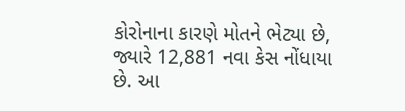કોરોનાના કારણે મોતને ભેટ્યા છે, જ્યારે 12,881 નવા કેસ નોંધાયા છે. આ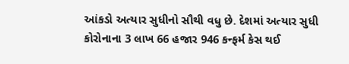આંકડો અત્યાર સુધીનો સૌથી વધુ છે. દેશમાં અત્યાર સુધી કોરોનાના 3 લાખ 66 હજાર 946 કન્ફર્મ કેસ થઈ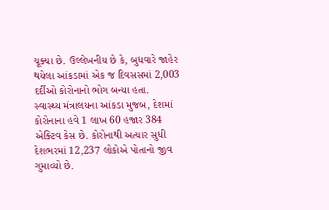ચૂક્યા છે. ઉલ્લેખનીય છે કે, બુધવારે જાહેર થયેલા આંકડામાં એક જ દિવસસમાં 2,003 દર્દીઓ કોરોનાનો ભોગ બન્યા હતા.
સ્વાસ્થ્ય મંત્રાલયના આંકડા મુજબ, દેશમાં કોરોનાના હવે 1 લાખ 60 હજાર 384 એક્ટિવ કેસ છે. કોરોનાથી અત્યાર સુધી દેશભરમાં 12,237 લોકોએ પોતાનો જીવ ગુમાવ્યો છે.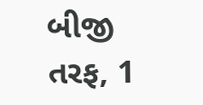બીજી તરફ, 1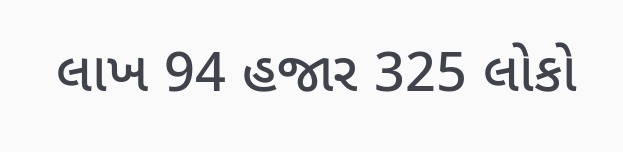લાખ 94 હજાર 325 લોકો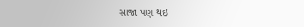સાજા પણ થઇ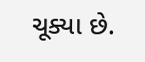ચૂક્યા છે.